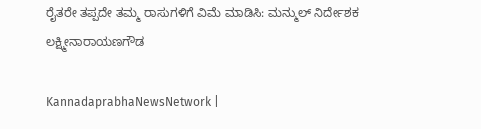ರೈತರೇ ತಪ್ಪದೇ ತಮ್ಮ ರಾಸುಗಳಿಗೆ ವಿಮೆ ಮಾಡಿಸಿ: ಮನ್ಮುಲ್ ನಿರ್ದೇಶಕ ಲಕ್ಷ್ಮೀನಾರಾಯಣಗೌಡ

KannadaprabhaNewsNetwork |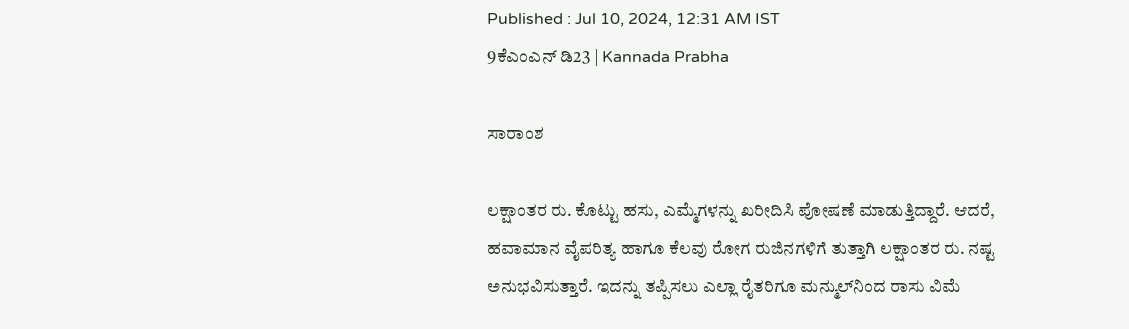Published : Jul 10, 2024, 12:31 AM IST
9ಕೆಎಂಎನ್ ಡಿ23 | Kannada Prabha

ಸಾರಾಂಶ

ಲಕ್ಷಾಂತರ ರು. ಕೊಟ್ಟು ಹಸು, ಎಮ್ಮೆಗಳನ್ನು ಖರೀದಿಸಿ ಪೋಷಣೆ ಮಾಡುತ್ತಿದ್ದಾರೆ. ಆದರೆ, ಹವಾಮಾನ ವೈಪರಿತ್ಯ ಹಾಗೂ ಕೆಲವು ರೋಗ ರುಜಿನಗಳಿಗೆ ತುತ್ತಾಗಿ ಲಕ್ಷಾಂತರ ರು. ನಷ್ಟ ಅನುಭವಿಸುತ್ತಾರೆ. ಇದನ್ನು ತಪ್ಪಿಸಲು ಎಲ್ಲಾ ರೈತರಿಗೂ ಮನ್ಮುಲ್‌ನಿಂದ ರಾಸು ವಿಮೆ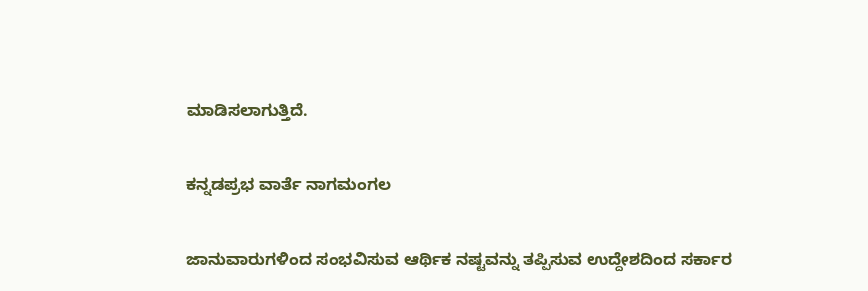ಮಾಡಿಸಲಾಗುತ್ತಿದೆ.

ಕನ್ನಡಪ್ರಭ ವಾರ್ತೆ ನಾಗಮಂಗಲ

ಜಾನುವಾರುಗಳಿಂದ ಸಂಭವಿಸುವ ಆರ್ಥಿಕ ನಷ್ಟವನ್ನು ತಪ್ಪಿಸುವ ಉದ್ದೇಶದಿಂದ ಸರ್ಕಾರ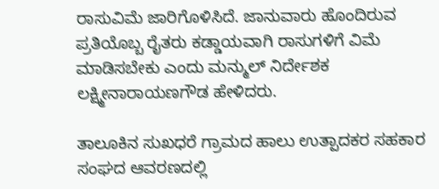ರಾಸುವಿಮೆ ಜಾರಿಗೊಳಿಸಿದೆ. ಜಾನುವಾರು ಹೊಂದಿರುವ ಪ್ರತಿಯೊಬ್ಬ ರೈತರು ಕಡ್ಡಾಯವಾಗಿ ರಾಸುಗಳಿಗೆ ವಿಮೆ ಮಾಡಿಸಬೇಕು ಎಂದು ಮನ್ಮುಲ್ ನಿರ್ದೇಶಕ ಲಕ್ಷ್ಮೀನಾರಾಯಣಗೌಡ ಹೇಳಿದರು.

ತಾಲೂಕಿನ ಸುಖಧರೆ ಗ್ರಾಮದ ಹಾಲು ಉತ್ಪಾದಕರ ಸಹಕಾರ ಸಂಘದ ಆವರಣದಲ್ಲಿ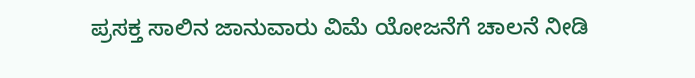ಪ್ರಸಕ್ತ ಸಾಲಿನ ಜಾನುವಾರು ವಿಮೆ ಯೋಜನೆಗೆ ಚಾಲನೆ ನೀಡಿ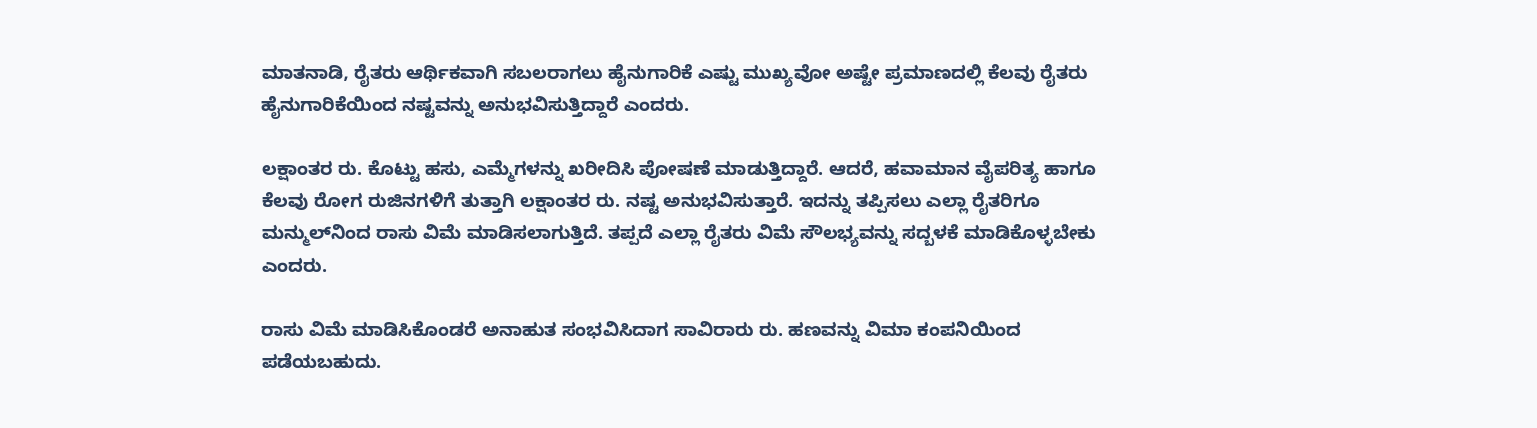ಮಾತನಾಡಿ, ರೈತರು ಆರ್ಥಿಕವಾಗಿ ಸಬಲರಾಗಲು ಹೈನುಗಾರಿಕೆ ಎಷ್ಟು ಮುಖ್ಯವೋ ಅಷ್ಟೇ ಪ್ರಮಾಣದಲ್ಲಿ ಕೆಲವು ರೈತರು ಹೈನುಗಾರಿಕೆಯಿಂದ ನಷ್ಟವನ್ನು ಅನುಭವಿಸುತ್ತಿದ್ದಾರೆ ಎಂದರು.

ಲಕ್ಷಾಂತರ ರು. ಕೊಟ್ಟು ಹಸು, ಎಮ್ಮೆಗಳನ್ನು ಖರೀದಿಸಿ ಪೋಷಣೆ ಮಾಡುತ್ತಿದ್ದಾರೆ. ಆದರೆ, ಹವಾಮಾನ ವೈಪರಿತ್ಯ ಹಾಗೂ ಕೆಲವು ರೋಗ ರುಜಿನಗಳಿಗೆ ತುತ್ತಾಗಿ ಲಕ್ಷಾಂತರ ರು. ನಷ್ಟ ಅನುಭವಿಸುತ್ತಾರೆ. ಇದನ್ನು ತಪ್ಪಿಸಲು ಎಲ್ಲಾ ರೈತರಿಗೂ ಮನ್ಮುಲ್‌ನಿಂದ ರಾಸು ವಿಮೆ ಮಾಡಿಸಲಾಗುತ್ತಿದೆ. ತಪ್ಪದೆ ಎಲ್ಲಾ ರೈತರು ವಿಮೆ ಸೌಲಭ್ಯವನ್ನು ಸದ್ಬಳಕೆ ಮಾಡಿಕೊಳ್ಳಬೇಕು ಎಂದರು.

ರಾಸು ವಿಮೆ ಮಾಡಿಸಿಕೊಂಡರೆ ಅನಾಹುತ ಸಂಭವಿಸಿದಾಗ ಸಾವಿರಾರು ರು. ಹಣವನ್ನು ವಿಮಾ ಕಂಪನಿಯಿಂದ ಪಡೆಯಬಹುದು.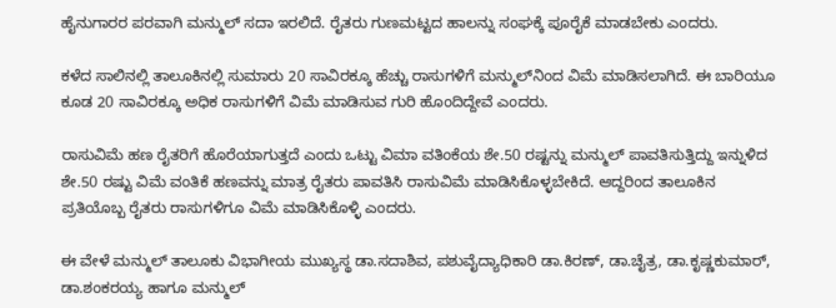ಹೈನುಗಾರರ ಪರವಾಗಿ ಮನ್ಮುಲ್ ಸದಾ ಇರಲಿದೆ. ರೈತರು ಗುಣಮಟ್ಟದ ಹಾಲನ್ನು ಸಂಘಕ್ಕೆ ಪೂರೈಕೆ ಮಾಡಬೇಕು ಎಂದರು.

ಕಳೆದ ಸಾಲಿನಲ್ಲಿ ತಾಲೂಕಿನಲ್ಲಿ ಸುಮಾರು 20 ಸಾವಿರಕ್ಕೂ ಹೆಚ್ಚು ರಾಸುಗಳಿಗೆ ಮನ್ಮುಲ್‌ನಿಂದ ವಿಮೆ ಮಾಡಿಸಲಾಗಿದೆ. ಈ ಬಾರಿಯೂ ಕೂಡ 20 ಸಾವಿರಕ್ಕೂ ಅಧಿಕ ರಾಸುಗಳಿಗೆ ವಿಮೆ ಮಾಡಿಸುವ ಗುರಿ ಹೊಂದಿದ್ದೇವೆ ಎಂದರು.

ರಾಸುವಿಮೆ ಹಣ ರೈತರಿಗೆ ಹೊರೆಯಾಗುತ್ತದೆ ಎಂದು ಒಟ್ಟು ವಿಮಾ ವತಿಂಕೆಯ ಶೇ.50 ರಷ್ಟನ್ನು ಮನ್ಮುಲ್ ಪಾವತಿಸುತ್ತಿದ್ದು ಇನ್ನುಳಿದ ಶೇ.50 ರಷ್ಟು ವಿಮೆ ವಂತಿಕೆ ಹಣವನ್ನು ಮಾತ್ರ ರೈತರು ಪಾವತಿಸಿ ರಾಸುವಿಮೆ ಮಾಡಿಸಿಕೊಳ್ಳಬೇಕಿದೆ. ಆದ್ದರಿಂದ ತಾಲೂಕಿನ ಪ್ರತಿಯೊಬ್ಬ ರೈತರು ರಾಸುಗಳಿಗೂ ವಿಮೆ ಮಾಡಿಸಿಕೊಳ್ಳಿ ಎಂದರು.

ಈ ವೇಳೆ ಮನ್ಮುಲ್ ತಾಲೂಕು ವಿಭಾಗೀಯ ಮುಖ್ಯಸ್ಥ ಡಾ.ಸದಾಶಿವ, ಪಶುವೈದ್ಯಾಧಿಕಾರಿ ಡಾ.ಕಿರಣ್, ಡಾ.ಚೈತ್ರ, ಡಾ.ಕೃಷ್ಣಕುಮಾರ್, ಡಾ.ಶಂಕರಯ್ಯ ಹಾಗೂ ಮನ್ಮುಲ್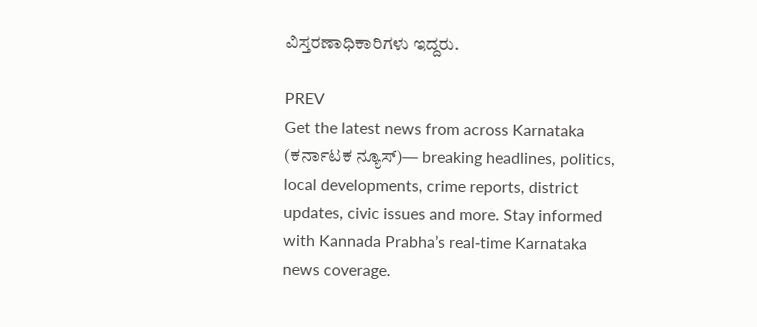ವಿಸ್ತರಣಾಧಿಕಾರಿಗಳು ಇದ್ದರು.

PREV
Get the latest news from across Karnataka (ಕರ್ನಾಟಕ ನ್ಯೂಸ್)— breaking headlines, politics, local developments, crime reports, district updates, civic issues and more. Stay informed with Kannada Prabha’s real‑time Karnataka news coverage.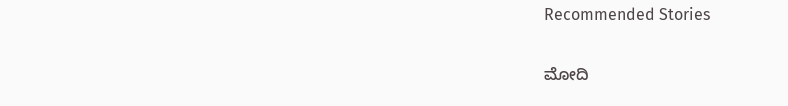Recommended Stories

ಮೋದಿ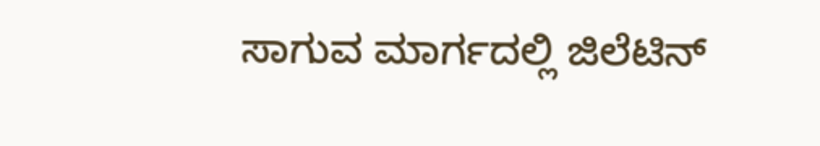ಸಾಗುವ ಮಾರ್ಗದಲ್ಲಿ ಜಿಲೆಟಿನ್‌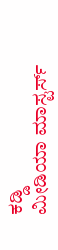ಕಡ್ಡಿ
ಮೀಡಿಯಾ ಮಾಸ್ಟರ್ಸ್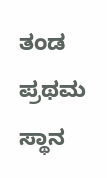ತಂಡ ಪ್ರಥಮ ಸ್ಥಾನ